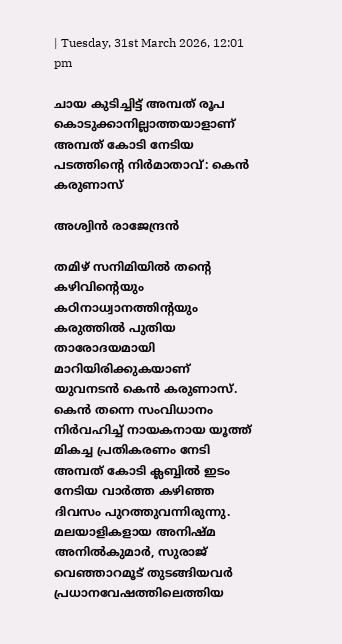| Tuesday, 31st March 2026, 12:01 pm

ചായ കുടിച്ചിട്ട് അമ്പത് രൂപ കൊടുക്കാനില്ലാത്തയാളാണ് അമ്പത് കോടി നേടിയ പടത്തിന്റെ നിര്‍മാതാവ്: കെന്‍ കരുണാസ്

അശ്വിന്‍ രാജേന്ദ്രന്‍

തമിഴ് സനിമിയില്‍ തന്റെ കഴിവിന്റെയും കഠിനാധ്വാനത്തിന്റയും കരുത്തില്‍ പുതിയ താരോദയമായി മാറിയിരിക്കുകയാണ് യുവനടന്‍ കെന്‍ കരുണാസ്. കെന്‍ തന്നെ സംവിധാനം നിര്‍വഹിച്ച് നായകനായ യൂത്ത് മികച്ച പ്രതികരണം നേടി അമ്പത് കോടി ക്ലബ്ബില്‍ ഇടം നേടിയ വാര്‍ത്ത കഴിഞ്ഞ ദിവസം പുറത്തുവന്നിരുന്നു. മലയാളികളായ അനിഷ്മ അനില്‍കുമാര്‍, സുരാജ് വെഞ്ഞാറമൂട് തുടങ്ങിയവര്‍ പ്രധാനവേഷത്തിലെത്തിയ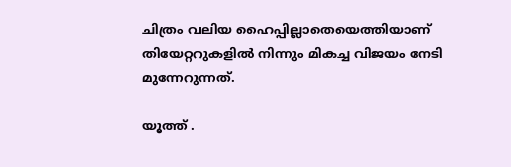ചിത്രം വലിയ ഹൈപ്പില്ലാതെയെത്തിയാണ് തിയേറ്ററുകളില്‍ നിന്നും മികച്ച വിജയം നേടി മുന്നേറുന്നത്.

യൂത്ത് .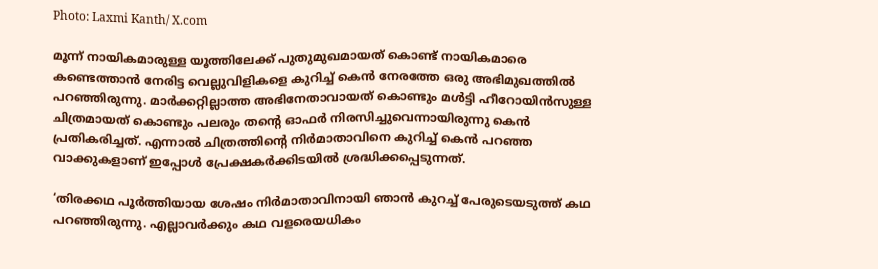Photo: Laxmi Kanth/ X.com

മൂന്ന് നായികമാരുള്ള യൂത്തിലേക്ക് പുതുമുഖമായത് കൊണ്ട് നായികമാരെ കണ്ടെത്താന്‍ നേരിട്ട വെല്ലുവിളികളെ കുറിച്ച് കെന്‍ നേരത്തേ ഒരു അഭിമുഖത്തില്‍ പറഞ്ഞിരുന്നു. മാര്‍ക്കറ്റില്ലാത്ത അഭിനേതാവായത് കൊണ്ടും മള്‍ട്ടി ഹീറോയിന്‍സുള്ള ചിത്രമായത് കൊണ്ടും പലരും തന്റെ ഓഫര്‍ നിരസിച്ചുവെന്നായിരുന്നു കെന്‍ പ്രതികരിച്ചത്. എന്നാല്‍ ചിത്രത്തിന്റെ നിര്‍മാതാവിനെ കുറിച്ച് കെന്‍ പറഞ്ഞ വാക്കുകളാണ് ഇപ്പോള്‍ പ്രേക്ഷകര്‍ക്കിടയില്‍ ശ്രദ്ധിക്കപ്പെടുന്നത്.

‘തിരക്കഥ പൂര്‍ത്തിയായ ശേഷം നിര്‍മാതാവിനായി ഞാന്‍ കുറച്ച് പേരുടെയടുത്ത് കഥ പറഞ്ഞിരുന്നു. എല്ലാവര്‍ക്കും കഥ വളരെയധികം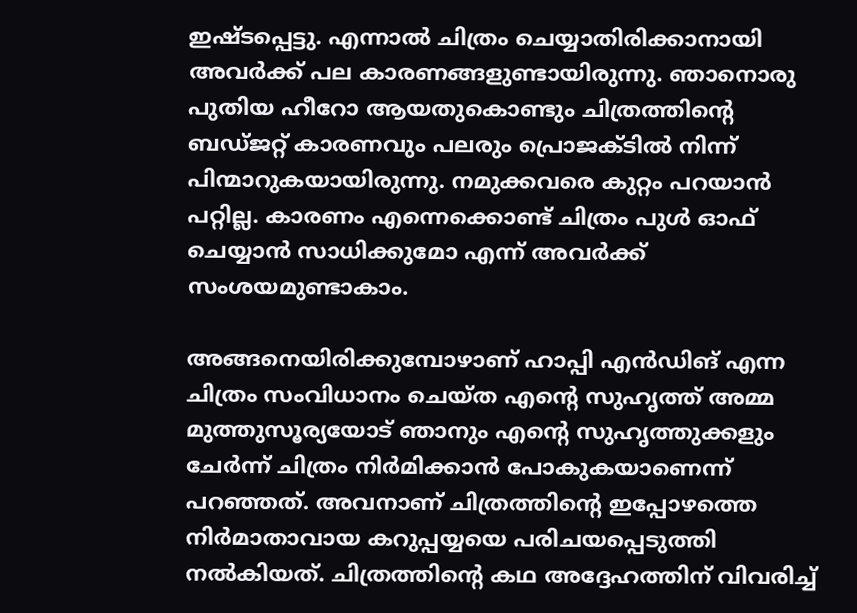ഇഷ്ടപ്പെട്ടു. എന്നാല്‍ ചിത്രം ചെയ്യാതിരിക്കാനായി അവര്‍ക്ക് പല കാരണങ്ങളുണ്ടായിരുന്നു. ഞാനൊരു പുതിയ ഹീറോ ആയതുകൊണ്ടും ചിത്രത്തിന്റെ ബഡ്ജറ്റ് കാരണവും പലരും പ്രൊജക്ടില്‍ നിന്ന് പിന്മാറുകയായിരുന്നു. നമുക്കവരെ കുറ്റം പറയാന്‍ പറ്റില്ല. കാരണം എന്നെക്കൊണ്ട് ചിത്രം പുള്‍ ഓഫ് ചെയ്യാന്‍ സാധിക്കുമോ എന്ന് അവര്‍ക്ക് സംശയമുണ്ടാകാം.

അങ്ങനെയിരിക്കുമ്പോഴാണ് ഹാപ്പി എന്‍ഡിങ് എന്ന ചിത്രം സംവിധാനം ചെയ്ത എന്റെ സുഹൃത്ത് അമ്മ മുത്തുസൂര്യയോട് ഞാനും എന്റെ സുഹൃത്തുക്കളും ചേര്‍ന്ന് ചിത്രം നിര്‍മിക്കാന്‍ പോകുകയാണെന്ന് പറഞ്ഞത്. അവനാണ് ചിത്രത്തിന്റെ ഇപ്പോഴത്തെ നിര്‍മാതാവായ കറുപ്പയ്യയെ പരിചയപ്പെടുത്തി നല്‍കിയത്. ചിത്രത്തിന്റെ കഥ അദ്ദേഹത്തിന് വിവരിച്ച്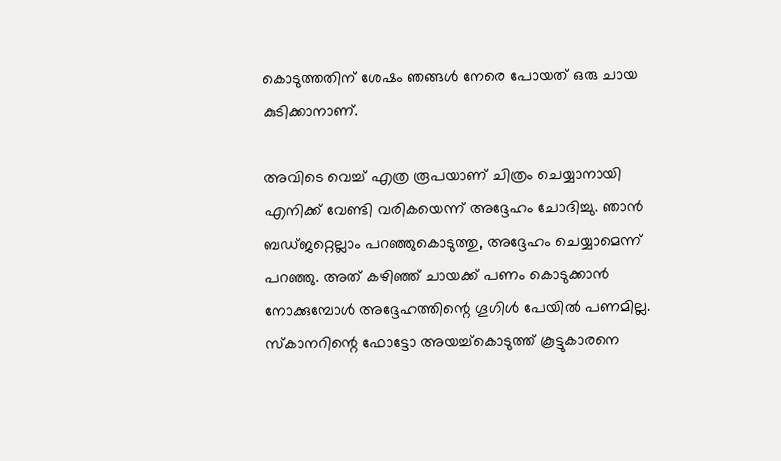കൊടുത്തതിന് ശേഷം ഞങ്ങള്‍ നേരെ പോയത് ഒരു ചായ കുടിക്കാനാണ്.

അവിടെ വെച്ച് എത്ര രൂപയാണ് ചിത്രം ചെയ്യാനായി എനിക്ക് വേണ്ടി വരികയെന്ന് അദ്ദേഹം ചോദിച്ചു. ഞാന്‍ ബഡ്ജറ്റെല്ലാം പറഞ്ഞുകൊടുത്തു, അദ്ദേഹം ചെയ്യാമെന്ന് പറഞ്ഞു. അത് കഴിഞ്ഞ് ചായക്ക് പണം കൊടുക്കാന്‍ നോക്കുമ്പോള്‍ അദ്ദേഹത്തിന്റെ ഗൂഗിള്‍ പേയില്‍ പണമില്ല. സ്‌കാനറിന്റെ ഫോട്ടോ അയച്ച്‌കൊടുത്ത് കൂട്ടുകാരനെ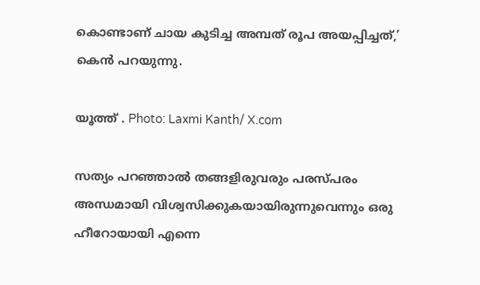കൊണ്ടാണ് ചായ കുടിച്ച അമ്പത് രൂപ അയപ്പിച്ചത്,’ കെന്‍ പറയുന്നു.

യൂത്ത് . Photo: Laxmi Kanth/ X.com

സത്യം പറഞ്ഞാല്‍ തങ്ങളിരുവരും പരസ്പരം അന്ധമായി വിശ്വസിക്കുകയായിരുന്നുവെന്നും ഒരു ഹീറോയായി എന്നെ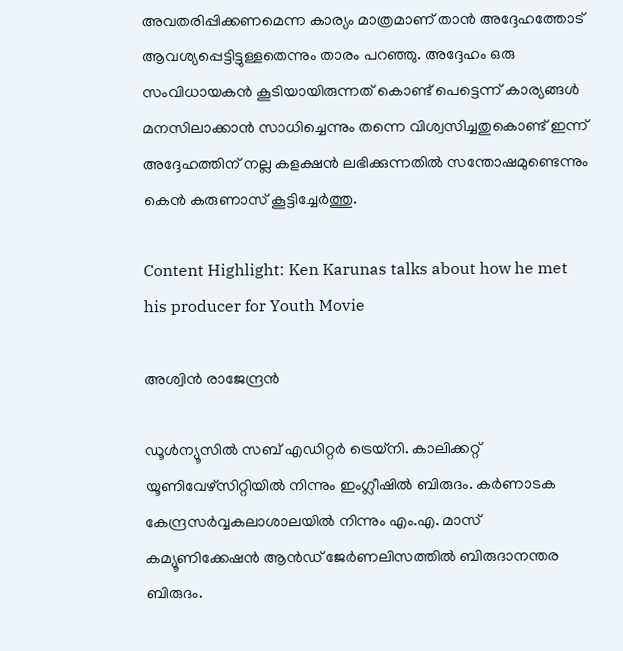അവതരിപ്പിക്കണമെന്ന കാര്യം മാത്രമാണ് താന്‍ അദ്ദേഹത്തോട് ആവശ്യപ്പെട്ടിട്ടുള്ളതെന്നും താരം പറഞ്ഞു. അദ്ദേഹം ഒരു സംവിധായകന്‍ കൂടിയായിരുന്നത് കൊണ്ട് പെട്ടെന്ന് കാര്യങ്ങള്‍ മനസിലാക്കാന്‍ സാധിച്ചെന്നും തന്നെ വിശ്വസിച്ചതുകൊണ്ട് ഇന്ന് അദ്ദേഹത്തിന് നല്ല കളക്ഷന്‍ ലഭിക്കുന്നതില്‍ സന്തോഷമുണ്ടെന്നും കെന്‍ കരുണാസ് കൂട്ടിച്ചേര്‍ത്തു.

Content Highlight: Ken Karunas talks about how he met his producer for Youth Movie

അശ്വിന്‍ രാജേന്ദ്രന്‍

ഡൂള്‍ന്യൂസില്‍ സബ് എഡിറ്റര്‍ ട്രെയ്‌നി. കാലിക്കറ്റ് യൂണിവേഴ്സിറ്റിയില്‍ നിന്നും ഇംഗ്ലീഷില്‍ ബിരുദം. കര്‍ണാടക കേന്ദ്രസര്‍വ്വകലാശാലയില്‍ നിന്നും എം.എ. മാസ് കമ്യൂണിക്കേഷന്‍ ആന്‍ഡ് ജേര്‍ണലിസത്തില്‍ ബിരുദാനന്തര ബിരുദം.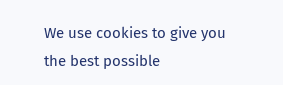We use cookies to give you the best possible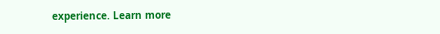experience. Learn more